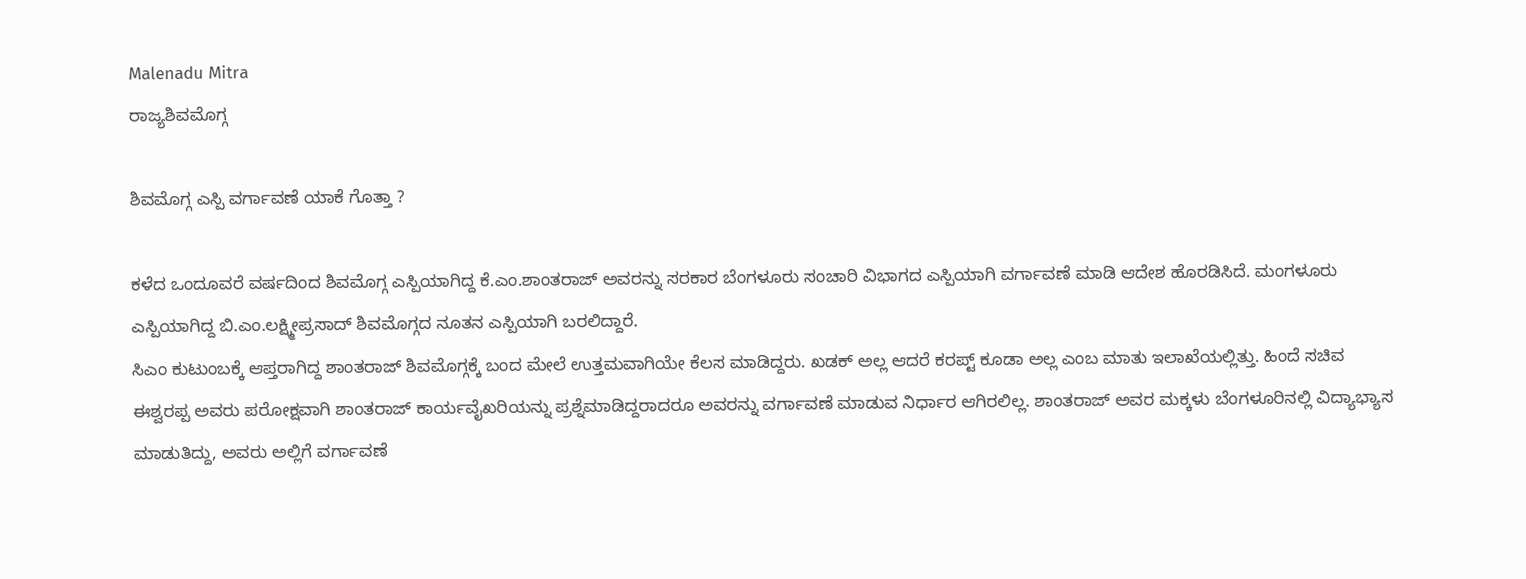Malenadu Mitra
ರಾಜ್ಯಶಿವಮೊಗ್ಗ

ಶಿವಮೊಗ್ಗ ಎಸ್ಪಿ ವರ್ಗಾವಣೆ ಯಾಕೆ ಗೊತ್ತಾ ?

ಕಳೆದ ಒಂದೂವರೆ ವರ್ಷದಿಂದ ಶಿವಮೊಗ್ಗ ಎಸ್ಪಿಯಾಗಿದ್ದ ಕೆ.ಎಂ.ಶಾಂತರಾಜ್ ಅವರನ್ನು ಸರಕಾರ ಬೆಂಗಳೂರು ಸಂಚಾರಿ ವಿಭಾಗದ ಎಸ್ಪಿಯಾಗಿ ವರ್ಗಾವಣೆ ಮಾಡಿ ಆದೇಶ ಹೊರಡಿಸಿದೆ. ಮಂಗಳೂರು ಎಸ್ಪಿಯಾಗಿದ್ದ ಬಿ.ಎಂ.ಲಕ್ಷ್ಮೀಪ್ರಸಾದ್ ಶಿವಮೊಗ್ಗದ ನೂತನ ಎಸ್ಪಿಯಾಗಿ ಬರಲಿದ್ದಾರೆ.
ಸಿಎಂ ಕುಟುಂಬಕ್ಕೆ ಆಪ್ತರಾಗಿದ್ದ ಶಾಂತರಾಜ್ ಶಿವಮೊಗ್ಗಕ್ಕೆ ಬಂದ ಮೇಲೆ ಉತ್ತಮವಾಗಿಯೇ ಕೆಲಸ ಮಾಡಿದ್ದರು. ಖಡಕ್ ಅಲ್ಲ ಆದರೆ ಕರಪ್ಟ್ ಕೂಡಾ ಅಲ್ಲ ಎಂಬ ಮಾತು ಇಲಾಖೆಯಲ್ಲಿತ್ತು. ಹಿಂದೆ ಸಚಿವ ಈಶ್ವರಪ್ಪ ಅವರು ಪರೋಕ್ಷವಾಗಿ ಶಾಂತರಾಜ್ ಕಾರ್ಯವೈಖರಿಯನ್ನು ಪ್ರಶ್ನೆಮಾಡಿದ್ದರಾದರೂ ಅವರನ್ನು ವರ್ಗಾವಣೆ ಮಾಡುವ ನಿರ್ಧಾರ ಆಗಿರಲಿಲ್ಲ. ಶಾಂತರಾಜ್ ಅವರ ಮಕ್ಕಳು ಬೆಂಗಳೂರಿನಲ್ಲಿ ವಿದ್ಯಾಭ್ಯಾಸ ಮಾಡುತಿದ್ದು, ಅವರು ಅಲ್ಲಿಗೆ ವರ್ಗಾವಣೆ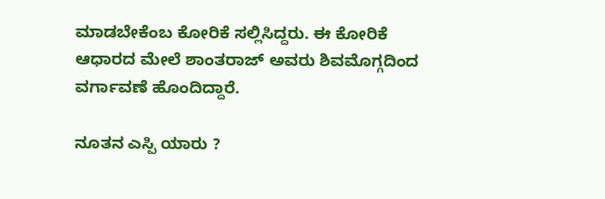ಮಾಡಬೇಕೆಂಬ ಕೋರಿಕೆ ಸಲ್ಲಿಸಿದ್ದರು. ಈ ಕೋರಿಕೆ ಆಧಾರದ ಮೇಲೆ ಶಾಂತರಾಜ್ ಅವರು ಶಿವಮೊಗ್ಗದಿಂದ ವರ್ಗಾವಣೆ ಹೊಂದಿದ್ದಾರೆ.

ನೂತನ ಎಸ್ಪಿ ಯಾರು ?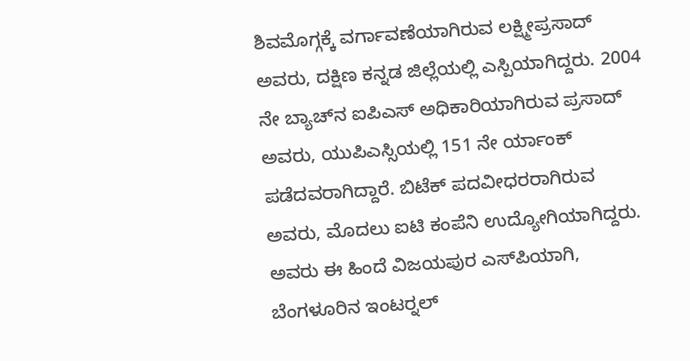ಶಿವಮೊಗ್ಗಕ್ಕೆ ವರ್ಗಾವಣೆಯಾಗಿರುವ ಲಕ್ಷ್ಮೀಪ್ರಸಾದ್ ಅವರು, ದಕ್ಷಿಣ ಕನ್ನಡ ಜಿಲ್ಲೆಯಲ್ಲಿ ಎಸ್ಪಿಯಾಗಿದ್ದರು. 2004 ನೇ ಬ್ಯಾಚ್‍ನ ಐಪಿಎಸ್ ಅಧಿಕಾರಿಯಾಗಿರುವ ಪ್ರಸಾದ್ ಅವರು, ಯುಪಿಎಸ್ಸಿಯಲ್ಲಿ 151 ನೇ ರ್ಯಾಂಕ್ ಪಡೆದವರಾಗಿದ್ದಾರೆ. ಬಿಟೆಕ್ ಪದವೀಧರರಾಗಿರುವ ಅವರು, ಮೊದಲು ಐಟಿ ಕಂಪೆನಿ ಉದ್ಯೋಗಿಯಾಗಿದ್ದರು. ಅವರು ಈ ಹಿಂದೆ ವಿಜಯಪುರ ಎಸ್‍ಪಿಯಾಗಿ, ಬೆಂಗಳೂರಿನ ಇಂಟರ್‍ನಲ್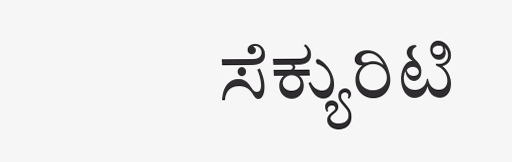ಸೆಕ್ಯುರಿಟಿ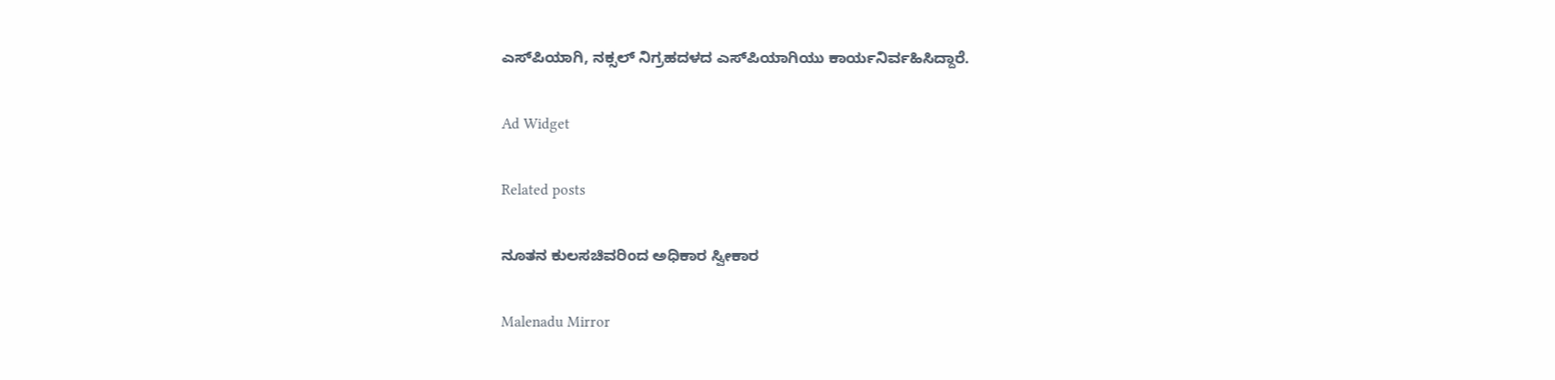ಎಸ್‍ಪಿಯಾಗಿ, ನಕ್ಸಲ್ ನಿಗ್ರಹದಳದ ಎಸ್‍ಪಿಯಾಗಿಯು ಕಾರ್ಯನಿರ್ವಹಿಸಿದ್ದಾರೆ.

Ad Widget

Related posts

ನೂತನ ಕುಲಸಚಿವರಿಂದ ಅಧಿಕಾರ ಸ್ವೀಕಾರ

Malenadu Mirror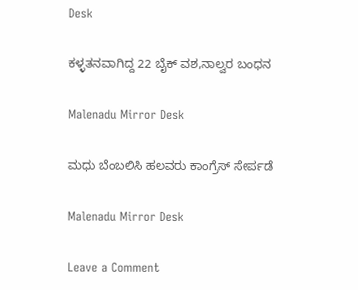Desk

ಕಳ್ಳತನವಾಗಿದ್ದ 22 ಬೈಕ್ ವಶ,ನಾಲ್ವರ ಬಂಧನ

Malenadu Mirror Desk

ಮಧು ಬೆಂಬಲಿಸಿ ಹಲವರು ಕಾಂಗ್ರೆಸ್ ಸೇರ್ಪಡೆ

Malenadu Mirror Desk

Leave a Comment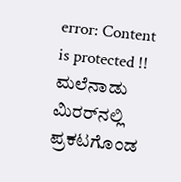error: Content is protected !! ಮಲೆನಾಡು ಮಿರರ್‌ನಲ್ಲಿ ಪ್ರಕಟಗೊಂಡ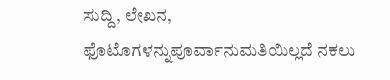ಸುದ್ದಿ, ಲೇಖನ, ಫೊಟೊಗಳನ್ನುಪೂರ್ವಾನುಮತಿಯಿಲ್ಲದೆ ನಕಲು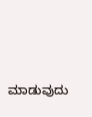ಮಾಡುವುದು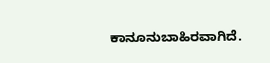ಕಾನೂನುಬಾಹಿರವಾಗಿದೆ.